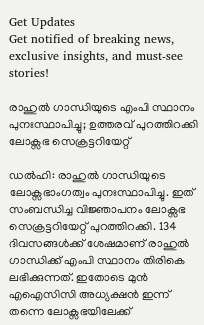Get Updates
Get notified of breaking news, exclusive insights, and must-see stories!

രാഹുല്‍ ഗാന്ധിയുടെ എംപി സ്ഥാനം പുനഃസ്ഥാപിച്ചു; ഉത്തരവ് പുറത്തിറക്കി ലോക്സഭ സെക്രട്ടറിയേറ്റ്

ഡല്‍ഹി: രാഹുല്‍ ഗാന്ധിയുടെ ലോക്സഭാംഗത്വം പുനഃസ്ഥാപിച്ചു. ഇത് സംബന്ധിച്ച വിജ്ഞാപനം ലോക്സഭ സെക്രട്ടറിയേറ്റ് പുറത്തിറക്കി. 134 ദിവസങ്ങള്‍ക്ക് ശേഷമാണ് രാഹുല്‍ ഗാന്ധിക്ക് എംപി സ്ഥാനം തിരികെ ലഭിക്കുന്നത്. ഇതോടെ മുന്‍ എഐസിസി അധ്യക്ഷന്‍ ഇന്ന് തന്നെ ലോക്സഭയിലേക്ക്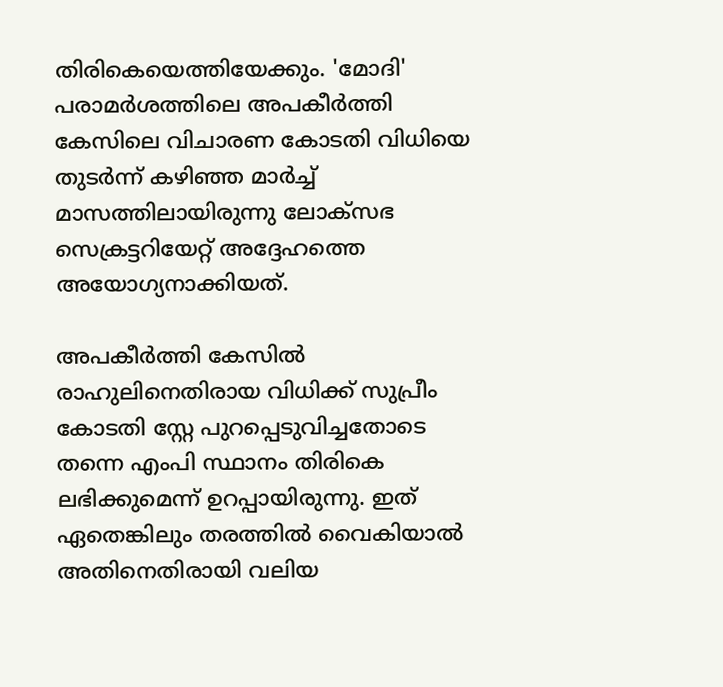തിരികെയെത്തിയേക്കും. 'മോദി' പരാമർശത്തിലെ അപകീർത്തി കേസിലെ വിചാരണ കോടതി വിധിയെ തുടർന്ന് കഴിഞ്ഞ മാർച്ച് മാസത്തിലായിരുന്നു ലോക്സഭ സെക്രട്ടറിയേറ്റ് അദ്ദേഹത്തെ അയോഗ്യനാക്കിയത്.

അപകീർത്തി കേസില്‍ രാഹുലിനെതിരായ വിധിക്ക് സുപ്രീം കോടതി സ്റ്റേ പുറപ്പെടുവിച്ചതോടെ തന്നെ എംപി സ്ഥാനം തിരികെ ലഭിക്കുമെന്ന് ഉറപ്പായിരുന്നു. ഇത് ഏതെങ്കിലും തരത്തില്‍ വൈകിയാല്‍ അതിനെതിരായി വലിയ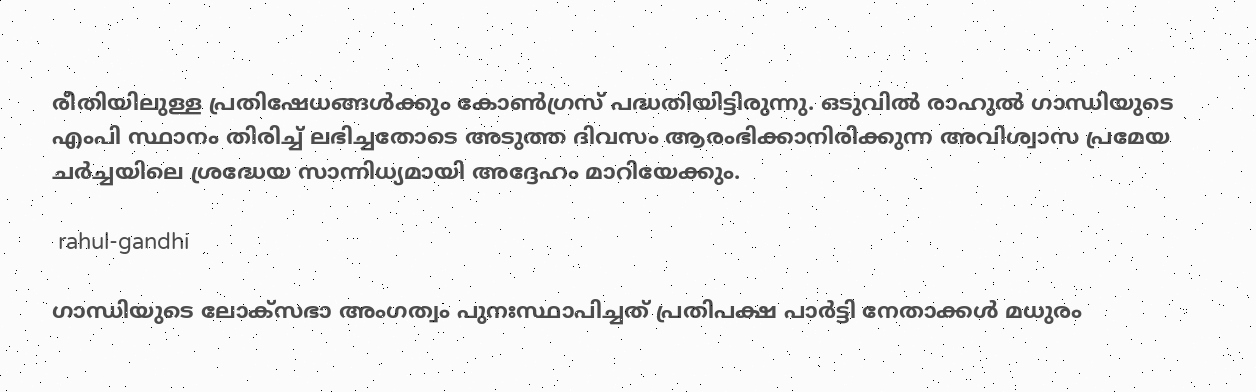രീതിയിലുള്ള പ്രതിഷേധങ്ങള്‍ക്കും കോണ്‍ഗ്രസ് പദ്ധതിയിട്ടിരുന്നു. ഒടുവില്‍ രാഹുല്‍ ഗാന്ധിയുടെ എംപി സ്ഥാനം തിരിച്ച് ലഭിച്ചതോടെ അടുത്ത ദിവസം ആരംഭിക്കാനിരിക്കുന്ന അവിശ്വാസ പ്രമേയ ചർച്ചയിലെ ശ്രദ്ധേയ സാന്നിധ്യമായി അദ്ദേഹം മാറിയേക്കും.

 rahul-gandhi

ഗാന്ധിയുടെ ലോക്‌സഭാ അംഗത്വം പുനഃസ്ഥാപിച്ചത് പ്രതിപക്ഷ പാർട്ടി നേതാക്കള്‍ മധുരം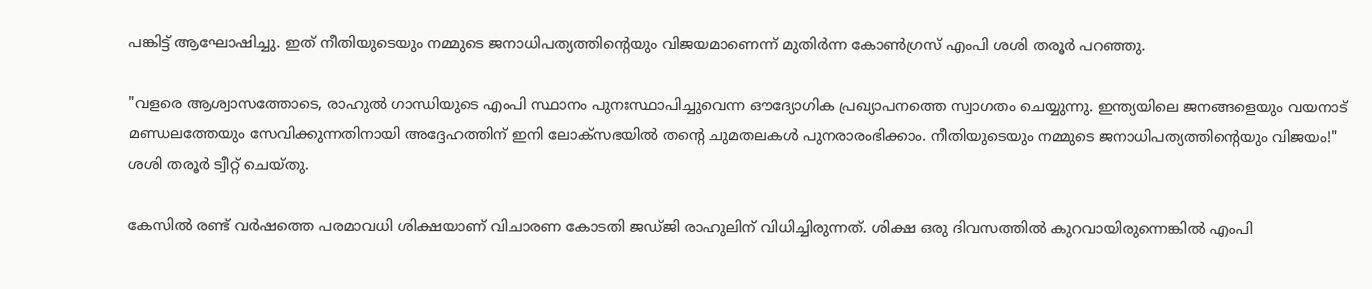പങ്കിട്ട് ആഘോഷിച്ചു. ഇത് നീതിയുടെയും നമ്മുടെ ജനാധിപത്യത്തിന്റെയും വിജയമാണെന്ന് മുതിർന്ന കോൺഗ്രസ് എംപി ശശി തരൂർ പറഞ്ഞു.

"വളരെ ആശ്വാസത്തോടെ, രാഹുൽ ഗാന്ധിയുടെ എംപി സ്ഥാനം പുനഃസ്ഥാപിച്ചുവെന്ന ഔദ്യോഗിക പ്രഖ്യാപനത്തെ സ്വാഗതം ചെയ്യുന്നു. ഇന്ത്യയിലെ ജനങ്ങളെയും വയനാട് മണ്ഡലത്തേയും സേവിക്കുന്നതിനായി അദ്ദേഹത്തിന് ഇനി ലോക്‌സഭയിൽ തന്റെ ചുമതലകൾ പുനരാരംഭിക്കാം. നീതിയുടെയും നമ്മുടെ ജനാധിപത്യത്തിന്റെയും വിജയം!" ശശി തരൂർ ട്വീറ്റ് ചെയ്തു.

കേസിൽ രണ്ട് വർഷത്തെ പരമാവധി ശിക്ഷയാണ് വിചാരണ കോടതി ജഡ്ജി രാഹുലിന് വിധിച്ചിരുന്നത്. ശിക്ഷ ഒരു ദിവസത്തിൽ കുറവായിരുന്നെങ്കിൽ എംപി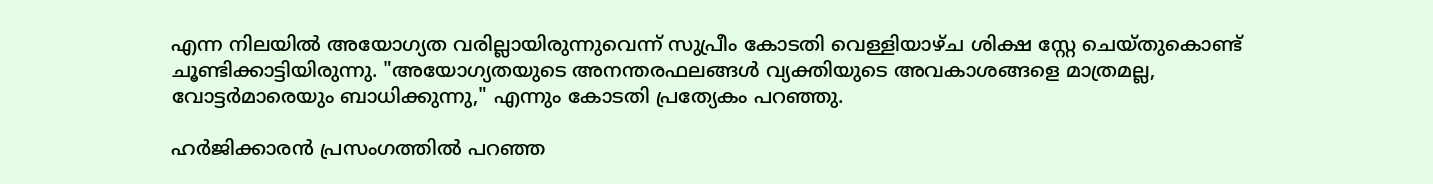എന്ന നിലയിൽ അയോഗ്യത വരില്ലായിരുന്നുവെന്ന് സുപ്രീം കോടതി വെള്ളിയാഴ്ച ശിക്ഷ സ്റ്റേ ചെയ്തുകൊണ്ട് ചൂണ്ടിക്കാട്ടിയിരുന്നു. "അയോഗ്യതയുടെ അനന്തരഫലങ്ങൾ വ്യക്തിയുടെ അവകാശങ്ങളെ മാത്രമല്ല, വോട്ടർമാരെയും ബാധിക്കുന്നു," എന്നും കോടതി പ്രത്യേകം പറഞ്ഞു.

ഹര്‍ജിക്കാരന്‍ പ്രസംഗത്തില്‍ പറഞ്ഞ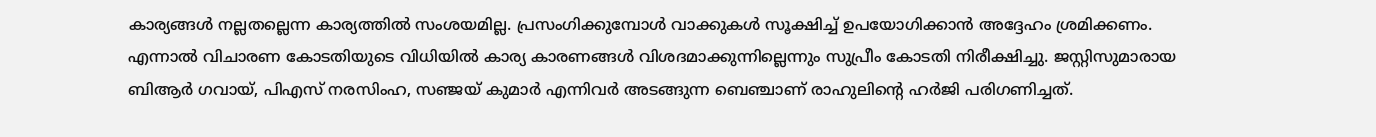കാര്യങ്ങള്‍ നല്ലതല്ലെന്ന കാര്യത്തില്‍ സംശയമില്ല. പ്രസംഗിക്കുമ്പോള്‍ വാക്കുകള്‍ സൂക്ഷിച്ച് ഉപയോഗിക്കാന്‍ അദ്ദേഹം ശ്രമിക്കണം. എന്നാല്‍ വിചാരണ കോടതിയുടെ വിധിയില്‍ കാര്യ കാരണങ്ങള്‍ വിശദമാക്കുന്നില്ലെന്നും സുപ്രീം കോടതി നിരീക്ഷിച്ചു. ജസ്റ്റിസുമാരായ ബിആര്‍ ഗവായ്, പിഎസ് നരസിംഹ, സഞ്ജയ് കുമാര്‍ എന്നിവര്‍ അടങ്ങുന്ന ബെഞ്ചാണ് രാഹുലിന്റെ ഹര്‍ജി പരിഗണിച്ചത്.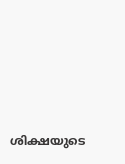ശിക്ഷയുടെ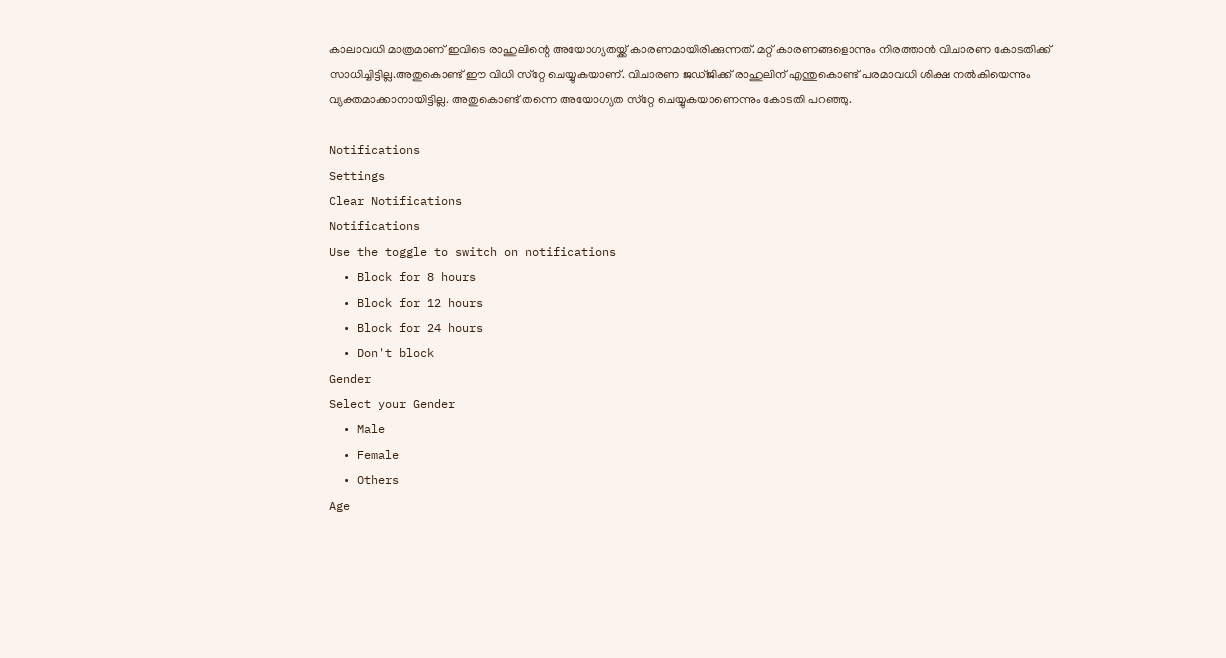കാലാവധി മാത്രമാണ് ഇവിടെ രാഹുലിന്റെ അയോഗ്യതയ്ക്ക് കാരണമായിരിക്കുന്നത്. മറ്റ് കാരണങ്ങളൊന്നും നിരത്താന്‍ വിചാരണ കോടതിക്ക് സാധിച്ചിട്ടില്ല.അതുകൊണ്ട് ഈ വിധി സ്‌റ്റേ ചെയ്യുകയാണ്. വിചാരണ ജഡ്ജിക്ക് രാഹുലിന് എന്തുകൊണ്ട് പരമാവധി ശിക്ഷ നല്‍കിയെന്നും വ്യക്തമാക്കാനായിട്ടില്ല. അതുകൊണ്ട് തന്നെ അയോഗ്യത സ്‌റ്റേ ചെയ്യുകയാണെന്നും കോടതി പറഞ്ഞു.

Notifications
Settings
Clear Notifications
Notifications
Use the toggle to switch on notifications
  • Block for 8 hours
  • Block for 12 hours
  • Block for 24 hours
  • Don't block
Gender
Select your Gender
  • Male
  • Female
  • Others
Age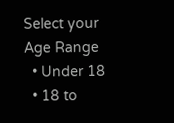Select your Age Range
  • Under 18
  • 18 to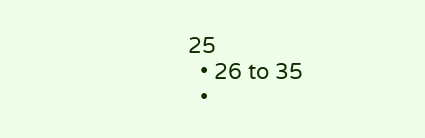25
  • 26 to 35
  •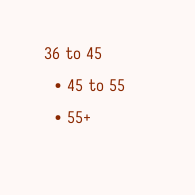36 to 45
  • 45 to 55
  • 55+